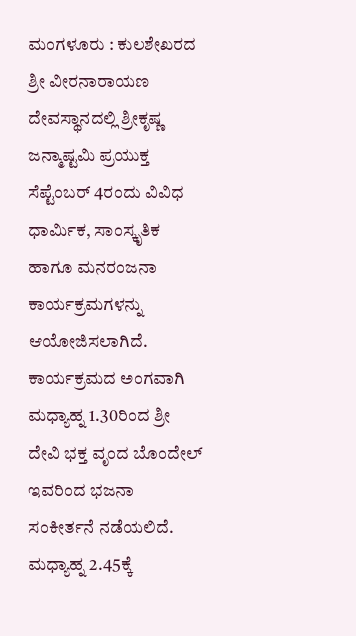ಮಂಗಳೂರು : ಕುಲಶೇಖರದ ಶ್ರೀ ವೀರನಾರಾಯಣ ದೇವಸ್ಥಾನದಲ್ಲಿ ಶ್ರೀಕೃಷ್ಣ ಜನ್ಮಾಷ್ಟಮಿ ಪ್ರಯುಕ್ತ ಸೆಪ್ಟೆಂಬರ್ 4ರಂದು ವಿವಿಧ ಧಾರ್ಮಿಕ, ಸಾಂಸ್ಕೃತಿಕ ಹಾಗೂ ಮನರಂಜನಾ ಕಾರ್ಯಕ್ರಮಗಳನ್ನು ಆಯೋಜಿಸಲಾಗಿದೆ.
ಕಾರ್ಯಕ್ರಮದ ಅಂಗವಾಗಿ ಮಧ್ಯಾಹ್ನ 1.30ರಿಂದ ಶ್ರೀ ದೇವಿ ಭಕ್ತ ವೃಂದ ಬೊಂದೇಲ್ ಇವರಿಂದ ಭಜನಾ ಸಂಕೀರ್ತನೆ ನಡೆಯಲಿದೆ. ಮಧ್ಯಾಹ್ನ 2.45ಕ್ಕೆ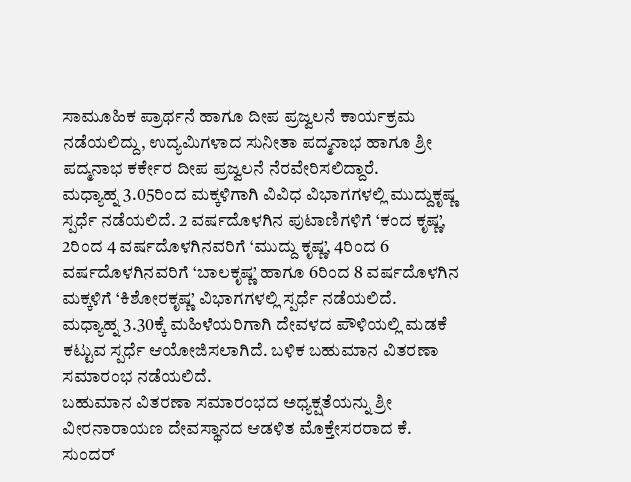ಸಾಮೂಹಿಕ ಪ್ರಾರ್ಥನೆ ಹಾಗೂ ದೀಪ ಪ್ರಜ್ವಲನೆ ಕಾರ್ಯಕ್ರಮ ನಡೆಯಲಿದ್ದು, ಉದ್ಯಮಿಗಳಾದ ಸುನೀತಾ ಪದ್ಮನಾಭ ಹಾಗೂ ಶ್ರೀ ಪದ್ಮನಾಭ ಕರ್ಕೇರ ದೀಪ ಪ್ರಜ್ವಲನೆ ನೆರವೇರಿಸಲಿದ್ದಾರೆ.
ಮಧ್ಯಾಹ್ನ 3.05ರಿಂದ ಮಕ್ಕಳಿಗಾಗಿ ವಿವಿಧ ವಿಭಾಗಗಳಲ್ಲಿ ಮುದ್ದುಕೃಷ್ಣ ಸ್ಪರ್ಧೆ ನಡೆಯಲಿದೆ. 2 ವರ್ಷದೊಳಗಿನ ಪುಟಾಣಿಗಳಿಗೆ ‘ಕಂದ ಕೃಷ್ಣ’, 2ರಿಂದ 4 ವರ್ಷದೊಳಗಿನವರಿಗೆ ‘ಮುದ್ದು ಕೃಷ್ಣ’, 4ರಿಂದ 6 ವರ್ಷದೊಳಗಿನವರಿಗೆ ‘ಬಾಲಕೃಷ್ಣ’ ಹಾಗೂ 6ರಿಂದ 8 ವರ್ಷದೊಳಗಿನ ಮಕ್ಕಳಿಗೆ ‘ಕಿಶೋರಕೃಷ್ಣ’ ವಿಭಾಗಗಳಲ್ಲಿ ಸ್ಪರ್ಧೆ ನಡೆಯಲಿದೆ.
ಮಧ್ಯಾಹ್ನ 3.30ಕ್ಕೆ ಮಹಿಳೆಯರಿಗಾಗಿ ದೇವಳದ ಪೌಳಿಯಲ್ಲಿ ಮಡಕೆ ಕಟ್ಟುವ ಸ್ಪರ್ಧೆ ಆಯೋಜಿಸಲಾಗಿದೆ. ಬಳಿಕ ಬಹುಮಾನ ವಿತರಣಾ ಸಮಾರಂಭ ನಡೆಯಲಿದೆ.
ಬಹುಮಾನ ವಿತರಣಾ ಸಮಾರಂಭದ ಅಧ್ಯಕ್ಷತೆಯನ್ನು ಶ್ರೀ ವೀರನಾರಾಯಣ ದೇವಸ್ಥಾನದ ಆಡಳಿತ ಮೊಕ್ತೇಸರರಾದ ಕೆ. ಸುಂದರ್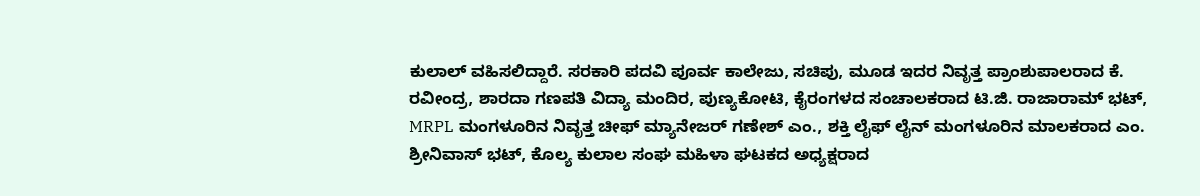ಕುಲಾಲ್ ವಹಿಸಲಿದ್ದಾರೆ. ಸರಕಾರಿ ಪದವಿ ಪೂರ್ವ ಕಾಲೇಜು, ಸಚಿಪು, ಮೂಡ ಇದರ ನಿವೃತ್ತ ಪ್ರಾಂಶುಪಾಲರಾದ ಕೆ. ರವೀಂದ್ರ, ಶಾರದಾ ಗಣಪತಿ ವಿದ್ಯಾ ಮಂದಿರ, ಪುಣ್ಯಕೋಟಿ, ಕೈರಂಗಳದ ಸಂಚಾಲಕರಾದ ಟಿ.ಜಿ. ರಾಜಾರಾಮ್ ಭಟ್, MRPL ಮಂಗಳೂರಿನ ನಿವೃತ್ತ ಚೀಫ್ ಮ್ಯಾನೇಜರ್ ಗಣೇಶ್ ಎಂ., ಶಕ್ತಿ ಲೈಫ್ ಲೈನ್ ಮಂಗಳೂರಿನ ಮಾಲಕರಾದ ಎಂ. ಶ್ರೀನಿವಾಸ್ ಭಟ್, ಕೊಲ್ಯ ಕುಲಾಲ ಸಂಘ ಮಹಿಳಾ ಘಟಕದ ಅಧ್ಯಕ್ಷರಾದ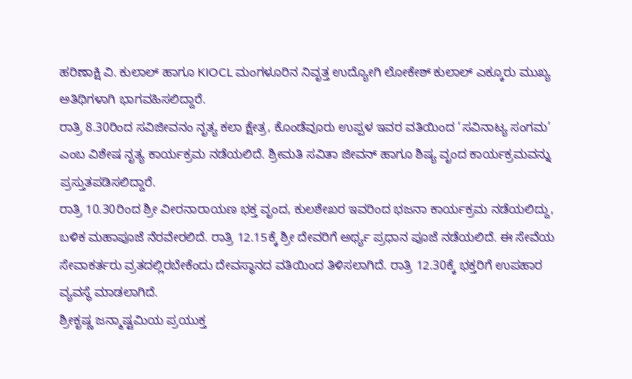ಹರಿಣಾಕ್ಷಿ ವಿ. ಕುಲಾಲ್ ಹಾಗೂ KIOCL ಮಂಗಳೂರಿನ ನಿವೃತ್ತ ಉದ್ಯೋಗಿ ಲೋಕೇಶ್ ಕುಲಾಲ್ ಎಕ್ಕೂರು ಮುಖ್ಯ ಅತಿಥಿಗಳಾಗಿ ಭಾಗವಹಿಸಲಿದ್ದಾರೆ.
ರಾತ್ರಿ 8.30ರಿಂದ ಸವಿಜೀವನಂ ನೃತ್ಯ ಕಲಾ ಕ್ಷೇತ್ರ, ಕೊಂಡೆವೂರು ಉಪ್ಪಳ ಇವರ ವತಿಯಿಂದ ‘ಸವಿನಾಟ್ಯ ಸಂಗಮ’ ಎಂಬ ವಿಶೇಷ ನೃತ್ಯ ಕಾರ್ಯಕ್ರಮ ನಡೆಯಲಿದೆ. ಶ್ರೀಮತಿ ಸವಿತಾ ಜೀವನ್ ಹಾಗೂ ಶಿಷ್ಯ ವೃಂದ ಕಾರ್ಯಕ್ರಮವನ್ನು ಪ್ರಸ್ತುತಪಡಿಸಲಿದ್ದಾರೆ.
ರಾತ್ರಿ 10.30ರಿಂದ ಶ್ರೀ ವೀರನಾರಾಯಣ ಭಕ್ತ ವೃಂದ, ಕುಲಶೇಖರ ಇವರಿಂದ ಭಜನಾ ಕಾರ್ಯಕ್ರಮ ನಡೆಯಲಿದ್ದು, ಬಳಿಕ ಮಹಾಪೂಜೆ ನೆರವೇರಲಿದೆ. ರಾತ್ರಿ 12.15ಕ್ಕೆ ಶ್ರೀ ದೇವರಿಗೆ ಅರ್ಥ್ಯ ಪ್ರಧಾನ ಪೂಜೆ ನಡೆಯಲಿದೆ. ಈ ಸೇವೆಯ ಸೇವಾಕರ್ತರು ವ್ರತದಲ್ಲಿರಬೇಕೆಂದು ದೇವಸ್ಥಾನದ ವತಿಯಿಂದ ತಿಳಿಸಲಾಗಿದೆ. ರಾತ್ರಿ 12.30ಕ್ಕೆ ಭಕ್ತರಿಗೆ ಉಪಹಾರ ವ್ಯವಸ್ಥೆ ಮಾಡಲಾಗಿದೆ.
ಶ್ರೀಕೃಷ್ಣ ಜನ್ಮಾಷ್ಟಮಿಯ ಪ್ರಯುಕ್ತ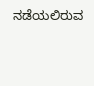ನಡೆಯಲಿರುವ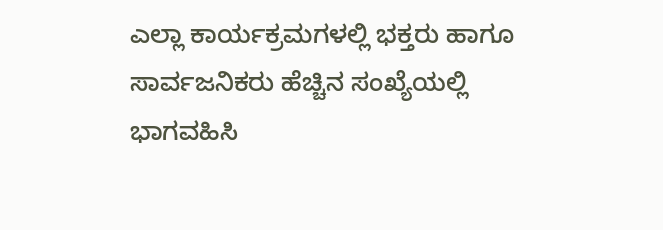ಎಲ್ಲಾ ಕಾರ್ಯಕ್ರಮಗಳಲ್ಲಿ ಭಕ್ತರು ಹಾಗೂ ಸಾರ್ವಜನಿಕರು ಹೆಚ್ಚಿನ ಸಂಖ್ಯೆಯಲ್ಲಿ ಭಾಗವಹಿಸಿ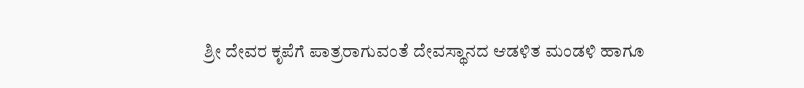ಶ್ರೀ ದೇವರ ಕೃಪೆಗೆ ಪಾತ್ರರಾಗುವಂತೆ ದೇವಸ್ಥಾನದ ಆಡಳಿತ ಮಂಡಳಿ ಹಾಗೂ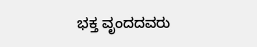ಭಕ್ತ ವೃಂದದವರು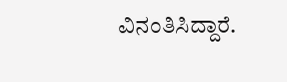ವಿನಂತಿಸಿದ್ದಾರೆ.